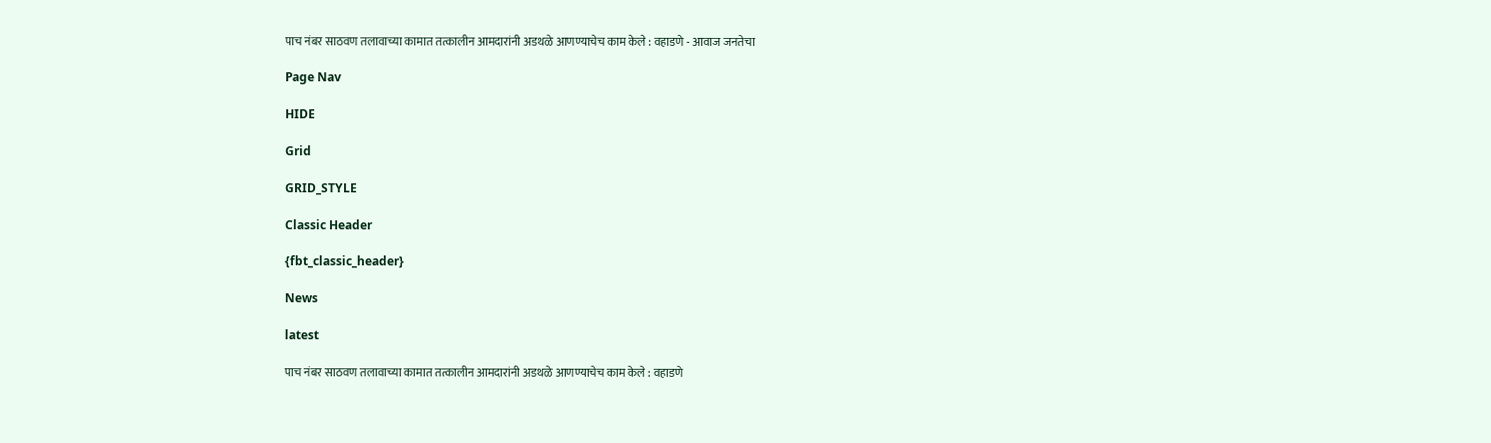पाच नंबर साठवण तलावाच्या कामात तत्कालीन आमदारांनी अडथळे आणण्याचेच काम केले : वहाडणे - आवाज जनतेचा

Page Nav

HIDE

Grid

GRID_STYLE

Classic Header

{fbt_classic_header}

News

latest

पाच नंबर साठवण तलावाच्या कामात तत्कालीन आमदारांनी अडथळे आणण्याचेच काम केले : वहाडणे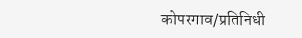कोपरगाव/प्रतिनिधी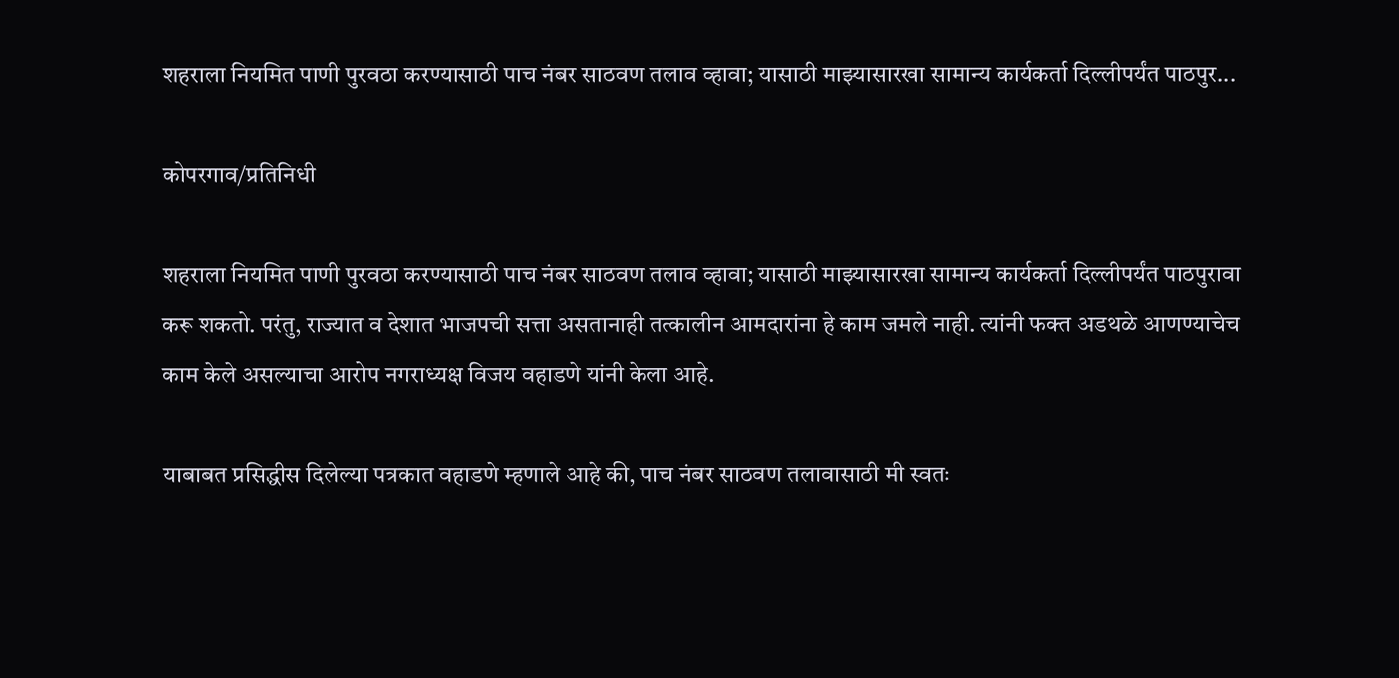शहराला नियमित पाणी पुरवठा करण्यासाठी पाच नंबर साठवण तलाव व्हावा; यासाठी माझ्यासारखा सामान्य कार्यकर्ता दिल्लीपर्यंत पाठपुर...

कोपरगाव/प्रतिनिधी

शहराला नियमित पाणी पुरवठा करण्यासाठी पाच नंबर साठवण तलाव व्हावा; यासाठी माझ्यासारखा सामान्य कार्यकर्ता दिल्लीपर्यंत पाठपुरावा करू शकतो. परंतु, राज्यात व देशात भाजपची सत्ता असतानाही तत्कालीन आमदारांना हे काम जमले नाही. त्यांनी फक्त अडथळे आणण्याचेच काम केले असल्याचा आरोप नगराध्यक्ष विजय वहाडणे यांनी केला आहे.

याबाबत प्रसिद्धीस दिलेल्या पत्रकात वहाडणे म्हणाले आहे की, पाच नंबर साठवण तलावासाठी मी स्वतः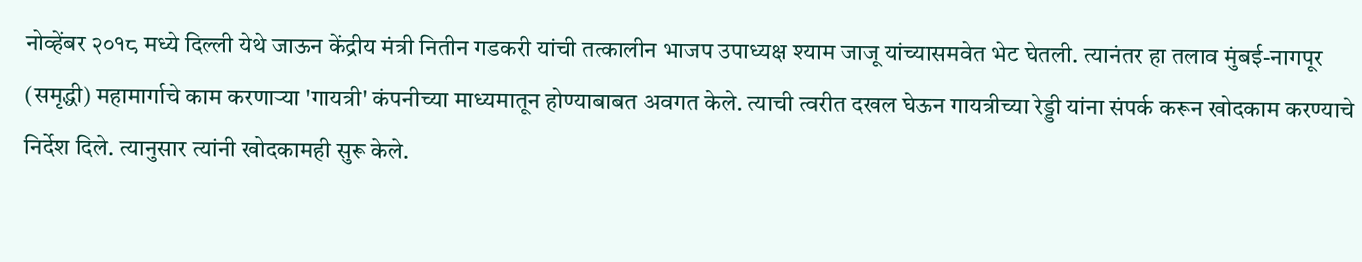नोव्हेंबर २०१८ मध्ये दिल्ली येथे जाऊन केंद्रीय मंत्री नितीन गडकरी यांची तत्कालीन भाजप उपाध्यक्ष श्याम जाजू यांच्यासमवेत भेट घेतली. त्यानंतर हा तलाव मुंबई-नागपूर (समृद्धी) महामार्गाचे काम करणाऱ्या 'गायत्री' कंपनीच्या माध्यमातून होण्याबाबत अवगत केले. त्याची त्वरीत दखल घेऊन गायत्रीच्या रेड्डी यांना संपर्क करून खोदकाम करण्याचे निर्देश दिले. त्यानुसार त्यांनी खोदकामही सुरू केले.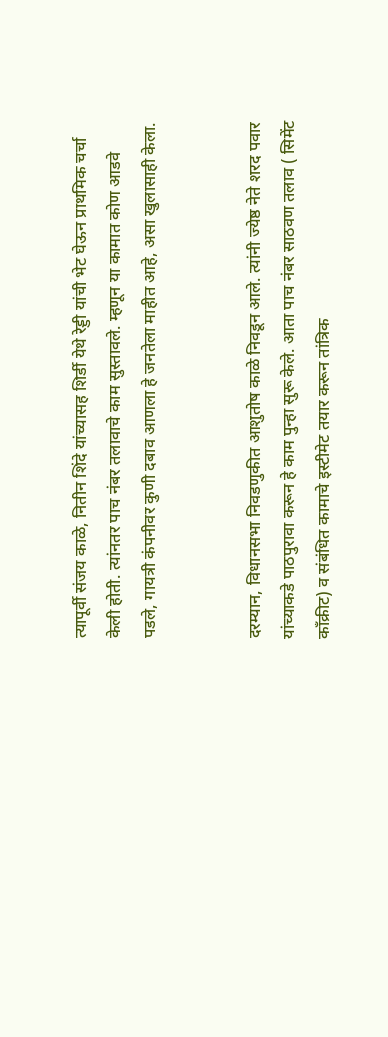त्यापूर्वी संजय काळे, नितीन शिंदे यांच्यासह शिर्डी येथे रेड्डी यांची भेट घेऊन प्राथमिक चर्चा केली होती. त्यांनतर पाच नंबर तलावाचे काम सुस्तावले. म्हणून या कामात कोण आडवे पडले, गायत्री कंपनीवर कुणी दबाव आणला हे जनतेला माहीत आहे, असा खुलासाही केला.


दरम्यान, विधानसभा निवडणुकीत आशुतोष काळे निवडून आले. त्यांनी ज्येष्ठ नेते शरद पवार यांच्याकडे पाठपुरावा करून हे काम पुन्हा सुरू केले. आता पाच नंबर साठवण तलाव ( सिमेंट काँक्रीट) व संबंधित कामाचे इस्टीमेट तयार करून तांत्रिक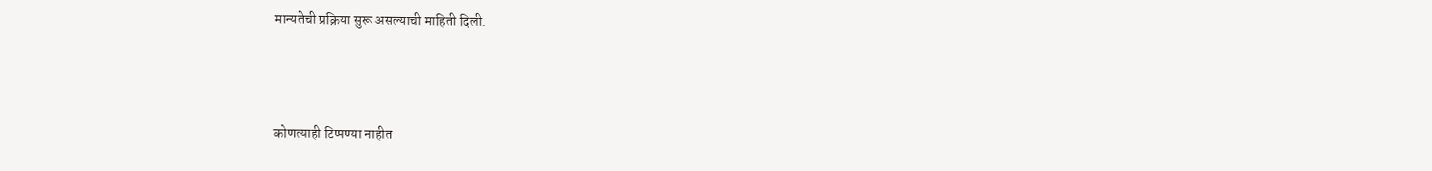मान्यतेची प्रक्रिया सुरू असल्याची माहिती दिली.



कोणत्याही टिप्पण्‍या नाहीत